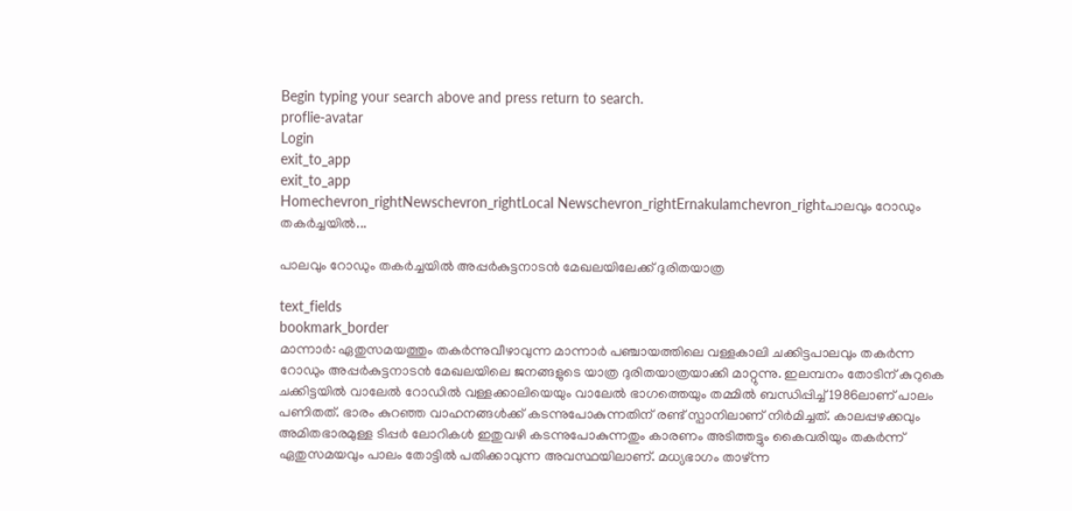Begin typing your search above and press return to search.
proflie-avatar
Login
exit_to_app
exit_to_app
Homechevron_rightNewschevron_rightLocal Newschevron_rightErnakulamchevron_rightപാലവും റോഡും തകർച്ചയിൽ...

പാലവും റോഡും തകർച്ചയിൽ അപ്പർകുട്ടനാടൻ മേഖലയിലേക്ക് ദുരിതയാത്ര

text_fields
bookmark_border
മാന്നാർ: ഏതുസമയത്തും തകർന്നുവീഴാവുന്ന മാന്നാർ പഞ്ചായത്തിലെ വള്ളകാലി ചക്കിട്ടപാലവും തകർന്ന റോഡും അപ്പർകുട്ടനാടൻ മേഖലയിലെ ജനങ്ങളുടെ യാത്ര ദുരിതയാത്രയാക്കി മാറ്റുന്നു. ഇലമ്പനം തോടിന് കുറുകെ ചക്കിട്ടയിൽ വാലേൽ റോഡിൽ വള്ളക്കാലിയെയും വാലേൽ ഭാഗത്തെയും തമ്മിൽ ബന്ധിപ്പിച്ച് 1986ലാണ് പാലം പണിതത്. ഭാരം കുറഞ്ഞ വാഹനങ്ങൾക്ക് കടന്നുപോകുന്നതിന് രണ്ട് സ്പാനിലാണ് നിർമിച്ചത്. കാലപ്പഴക്കവും അമിതഭാരമുള്ള ടിപ്പർ ലോറികൾ ഇതുവഴി കടന്നുപോകുന്നതും കാരണം അടിത്തട്ടും കൈവരിയും തകർന്ന് ഏതുസമയവും പാലം തോട്ടിൽ പതിക്കാവുന്ന അവസ്ഥയിലാണ്. മധ്യഭാഗം താഴ്ന്ന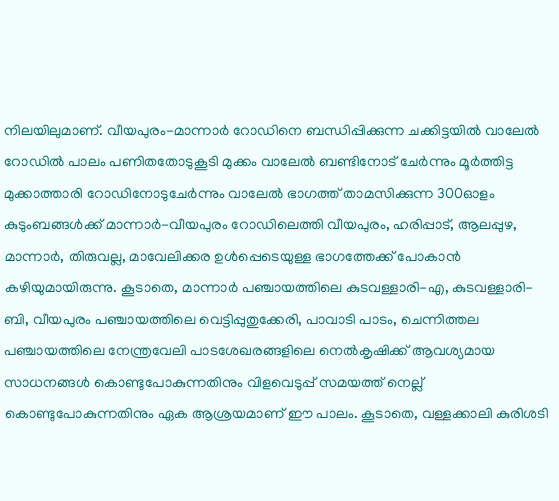നിലയിലുമാണ്. വീയപുരം-മാന്നാർ റോഡിനെ ബന്ധിപ്പിക്കുന്ന ചക്കിട്ടയിൽ വാലേൽ റോഡിൽ പാലം പണിതതോടുകൂടി മുക്കം വാലേൽ ബണ്ടിനോട് ചേർന്നും മൂർത്തിട്ട മുക്കാത്താരി റോഡിനോടുചേർന്നും വാലേൽ ഭാഗത്ത് താമസിക്കുന്ന 300ഓളം കുടുംബങ്ങൾക്ക് മാന്നാർ-വീയപുരം റോഡിലെത്തി വീയപുരം, ഹരിപ്പാട്, ആലപ്പുഴ, മാന്നാർ, തിരുവല്ല, മാവേലിക്കര ഉൾപ്പെടെയുള്ള ഭാഗത്തേക്ക് പോകാൻ കഴിയുമായിരുന്നു. കൂടാതെ, മാന്നാർ പഞ്ചായത്തിലെ കുടവള്ളാരി-എ, കുടവള്ളാരി-ബി, വീയപുരം പഞ്ചായത്തിലെ വെട്ടിപ്പുതുക്കേരി, പാവാടി പാടം, ചെന്നിത്തല പഞ്ചായത്തിലെ നേന്ത്രവേലി പാടശേഖരങ്ങളിലെ നെൽകൃഷിക്ക് ആവശ്യമായ സാധനങ്ങൾ കൊണ്ടുപോകുന്നതിനും വിളവെടുപ്പ് സമയത്ത് നെല്ല് കൊണ്ടുപോകുന്നതിനും ഏക ആശ്രയമാണ് ഈ പാലം. കൂടാതെ, വള്ളക്കാലി കുരിശടി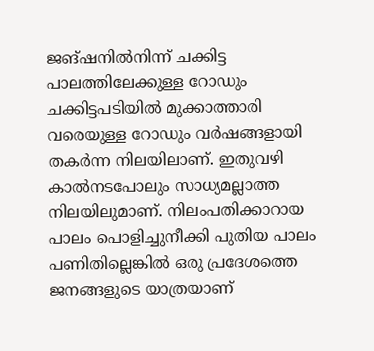ജങ്ഷനിൽനിന്ന് ചക്കിട്ട പാലത്തിലേക്കുള്ള റോഡും ചക്കിട്ടപടിയിൽ മുക്കാത്താരി വരെയുള്ള റോഡും വർഷങ്ങളായി തകർന്ന നിലയിലാണ്. ഇതുവഴി കാൽനടപോലും സാധ്യമല്ലാത്ത നിലയിലുമാണ്. നിലംപതിക്കാറായ പാലം പൊളിച്ചുനീക്കി പുതിയ പാലം പണിതില്ലെങ്കിൽ ഒരു പ്രദേശത്തെ ജനങ്ങളുടെ യാത്രയാണ്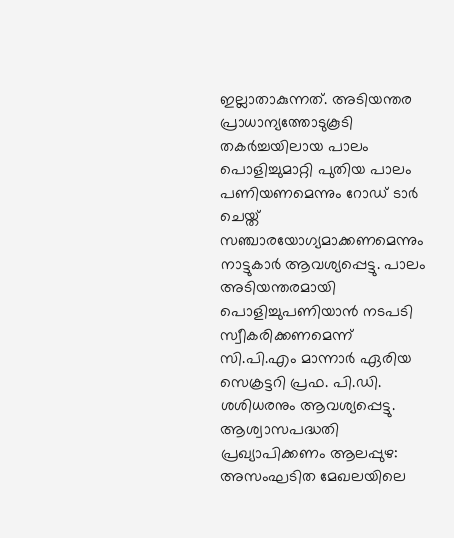ഇല്ലാതാകുന്നത്. അടിയന്തര പ്രാധാന്യത്തോടുകൂടി തകർച്ചയിലായ പാലം പൊളിച്ചുമാറ്റി പുതിയ പാലം പണിയണമെന്നും റോഡ് ടാർ ചെയ്ത് സഞ്ചാരയോഗ്യമാക്കണമെന്നും നാട്ടുകാർ ആവശ്യപ്പെട്ടു. പാലം അടിയന്തരമായി പൊളിച്ചുപണിയാൻ നടപടി സ്വീകരിക്കണമെന്ന് സി.പി.എം മാന്നാർ ഏരിയ സെക്രട്ടറി പ്രഫ. പി.ഡി. ശശിധരനും ആവശ്യപ്പെട്ടു. ആശ്വാസപദ്ധതി പ്രഖ്യാപിക്കണം ആലപ്പുഴ: അസംഘടിത മേഖലയിലെ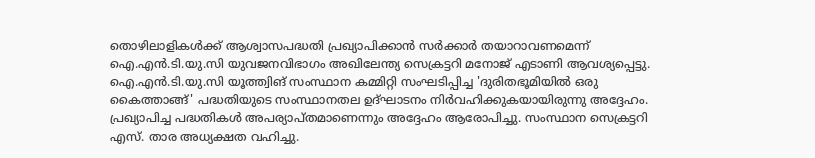തൊഴിലാളികള്‍ക്ക് ആശ്വാസപദ്ധതി പ്രഖ്യാപിക്കാന്‍ സര്‍ക്കാര്‍ തയാറാവണമെന്ന് ഐ.എൻ.ടി.യു.സി യുവജനവിഭാഗം അഖിലേന്ത്യ സെക്രട്ടറി മനോജ് എടാണി ആവശ്യപ്പെട്ടു. ഐ.എൻ.ടി.യു.സി യൂത്ത്വിങ് സംസ്ഥാന കമ്മിറ്റി സംഘടിപ്പിച്ച 'ദുരിതഭൂമിയില്‍ ഒരു കൈത്താങ്ങ്' പദ്ധതിയുടെ സംസ്ഥാനതല ഉദ്ഘാടനം നിര്‍വഹിക്കുകയായിരുന്നു അദ്ദേഹം. പ്രഖ്യാപിച്ച പദ്ധതികള്‍ അപര്യാപ്തമാണെന്നും അദ്ദേഹം ആരോപിച്ചു. സംസ്ഥാന സെക്രട്ടറി എസ്. താര അധ്യക്ഷത വഹിച്ചു.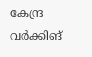കേന്ദ്ര വര്‍ക്കിങ്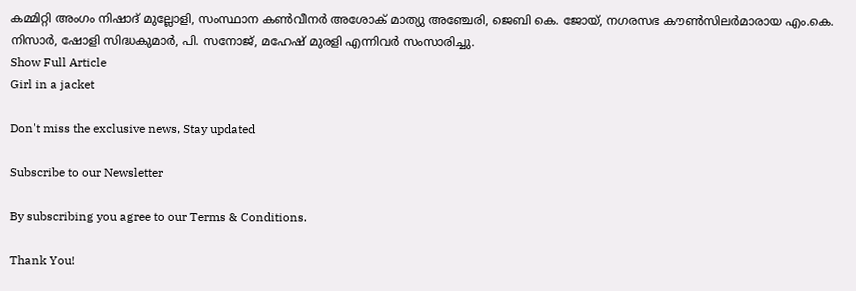കമ്മിറ്റി അംഗം നിഷാദ് മുല്ലോളി, സംസ്ഥാന കണ്‍വീനര്‍ അശോക് മാത്യു അഞ്ചേരി, ജെബി കെ. ജോയ്, നഗരസഭ കൗണ്‍സിലര്‍മാരായ എം.കെ. നിസാര്‍, ഷോളി സിദ്ധകുമാര്‍, പി. സനോജ്, മഹേഷ് മുരളി എന്നിവര്‍ സംസാരിച്ചു.
Show Full Article
Girl in a jacket

Don't miss the exclusive news, Stay updated

Subscribe to our Newsletter

By subscribing you agree to our Terms & Conditions.

Thank You!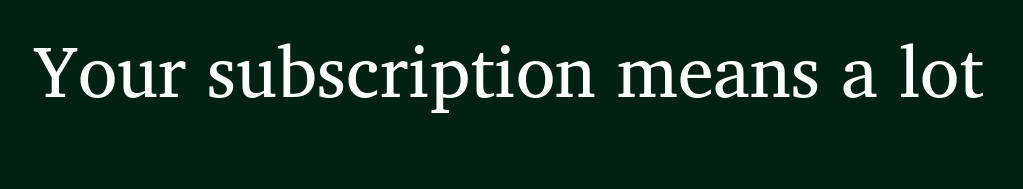Your subscription means a lot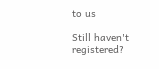to us

Still haven't registered?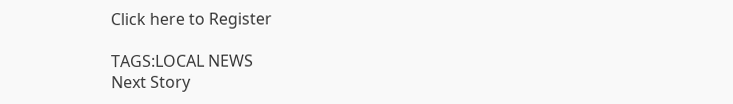Click here to Register

TAGS:LOCAL NEWS
Next Story